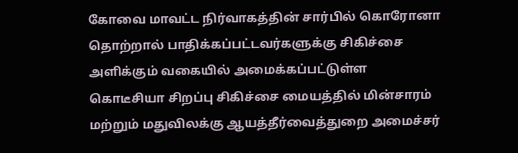கோவை மாவட்ட நிர்வாகத்தின் சார்பில் கொரோனா தொற்றால் பாதிக்கப்பட்டவர்களுக்கு சிகிச்சை அளிக்கும் வகையில் அமைக்கப்பட்டுள்ள கொடீசியா சிறப்பு சிகிச்சை மையத்தில் மின்சாரம் மற்றும் மதுவிலக்கு ஆயத்தீர்வைத்துறை அமைச்சர்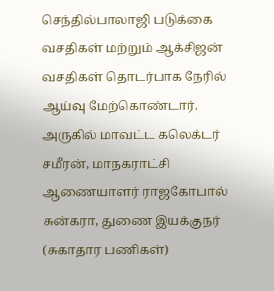செந்தில்பாலாஜி படுக்கை வசதிகள் மற்றும் ஆக்சிஜன் வசதிகள் தொடர்பாக நேரில் ஆய்வு மேற்கொண்டார்.
அருகில் மாவட்ட கலெக்டர் சமீரன், மாநகராட்சி ஆணையாளர் ராஜகோபால் சுன்கரா, துணை இயக்குநர் (சுகாதார பணிகள்)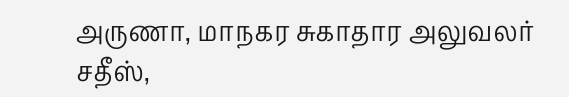அருணா, மாநகர சுகாதார அலுவலர் சதீஸ்,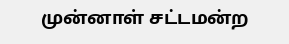முன்னாள் சட்டமன்ற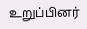உறுப்பினர்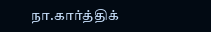நா.கார்த்திக்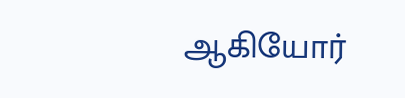ஆகியோர்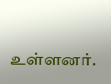உள்ளனர்.